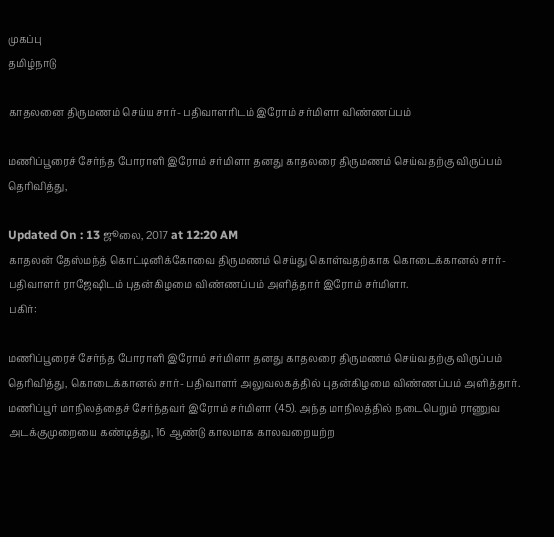முகப்பு
தமிழ்நாடு

காதலனை திருமணம் செய்ய சார்- பதிவாளரிடம் இரோம் சர்மிளா விண்ணப்பம்

மணிப்பூரைச் சேர்ந்த போராளி இரோம் சர்மிளா தனது காதலரை திருமணம் செய்வதற்கு விருப்பம் தெரிவித்து,

Updated On : 13 ஜூலை, 2017 at 12:20 AM
காதலன் தேஸ்மந்த் கொட்டினிக்கோவை திருமணம் செய்து கொள்வதற்காக கொடைக்கானல் சார்- பதிவாளர் ராஜேஷிடம் புதன்கிழமை விண்ணப்பம் அளித்தார் இரோம் சர்மிளா.
பகிர்:

மணிப்பூரைச் சேர்ந்த போராளி இரோம் சர்மிளா தனது காதலரை திருமணம் செய்வதற்கு விருப்பம் தெரிவித்து, கொடைக்கானல் சார்- பதிவாளர் அலுவலகத்தில் புதன்கிழமை விண்ணப்பம் அளித்தார்.
மணிப்பூர் மாநிலத்தைச் சேர்ந்தவர் இரோம் சர்மிளா (45). அந்த மாநிலத்தில் நடைபெறும் ராணுவ அடக்குமுறையை கண்டித்து, 16 ஆண்டு காலமாக காலவறையற்ற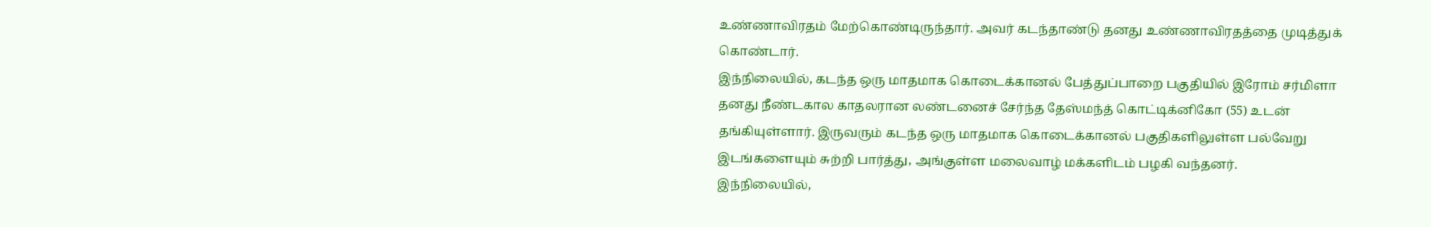உண்ணாவிரதம் மேற்கொண்டிருந்தார். அவர் கடந்தாண்டு தனது உண்ணாவிரதத்தை முடித்துக் கொண்டார்.
இந்நிலையில், கடந்த ஒரு மாதமாக கொடைக்கானல் பேத்துப்பாறை பகுதியில் இரோம் சர்மிளா தனது நீண்டகால காதலரான லண்டனைச் சேர்ந்த தேஸ்மந்த் கொட்டிக்னிகோ (55) உடன் தங்கியுள்ளார். இருவரும் கடந்த ஒரு மாதமாக கொடைக்கானல் பகுதிகளிலுள்ள பல்வேறு இடங்களையும் சுற்றி பார்த்து, அங்குள்ள மலைவாழ் மக்களிடம் பழகி வந்தனர்.
இந்நிலையில்,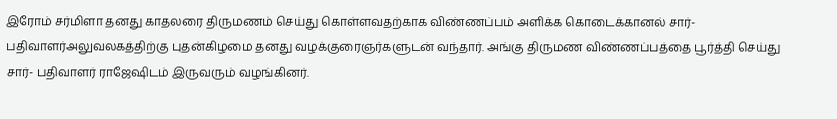இரோம் சர்மிளா தனது காதலரை திருமணம் செய்து கொள்ளவதற்காக விண்ணப்பம் அளிக்க கொடைக்கானல் சார்- பதிவாளர்அலுவலகத்திற்கு புதன்கிழமை தனது வழக்குரைஞர்களுடன் வந்தார். அங்கு திருமண விண்ணப்பத்தை பூர்த்தி செய்து சார்- பதிவாளர் ராஜேஷிடம் இருவரும் வழங்கினர்.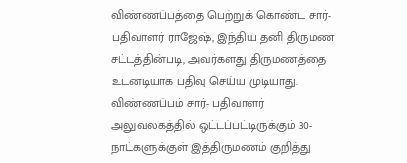விண்ணப்பத்தை பெற்றுக் கொண்ட சார்- பதிவாளர் ராஜேஷ், இந்திய தனி திருமண சட்டத்தின்படி, அவர்களது திருமணத்தை உடனடியாக பதிவு செய்ய முடியாது. விண்ணப்பம் சார்- பதிவாளர் அலுவலகத்தில் ஒட்டப்பட்டிருக்கும் 30- நாட்களுக்குள் இத்திருமணம் குறித்து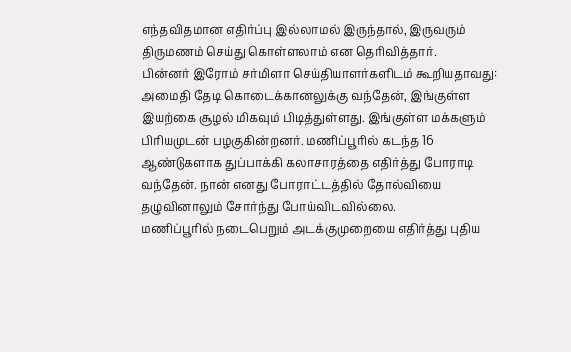எந்தவிதமான எதிர்ப்பு இல்லாமல் இருந்தால், இருவரும் திருமணம் செய்து கொள்ளலாம் என தெரிவித்தார்.
பின்னர் இரோம் சர்மிளா செய்தியாளர்களிடம் கூறியதாவது:
அமைதி தேடி கொடைக்கானலுக்கு வந்தேன், இங்குள்ள இயற்கை சூழல் மிகவும் பிடித்துள்ளது. இங்குள்ள மக்களும் பிரியமுடன் பழகுகின்றனர். மணிப்பூரில் கடந்த 16 ஆண்டுகளாக துப்பாக்கி கலாசாரத்தை எதிர்த்து போராடி வந்தேன். நான் எனது போராட்டத்தில் தோல்வியை தழுவினாலும் சோர்ந்து போய்விடவில்லை.
மணிப்பூரில் நடைபெறும் அடக்குமுறையை எதிர்த்து புதிய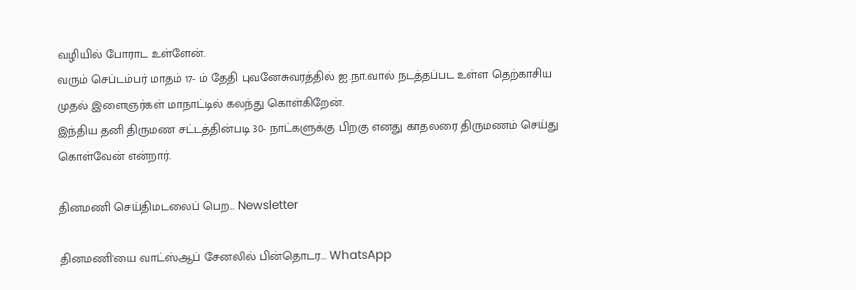வழியில் போராட உள்ளேன்.
வரும் செப்டம்பர் மாதம் 17- ம் தேதி புவனேசுவரத்தில் ஐ.நா.வால் நடத்தப்பட உள்ள தெற்காசிய முதல் இளைஞர்கள் மாநாட்டில் கலந்து கொள்கிறேன்.
இந்திய தனி திருமண சட்டத்தின்படி 30- நாட்களுக்கு பிறகு எனது காதலரை திருமணம் செய்து கொள்வேன் என்றார்.

தினமணி செய்திமடலைப் பெற... Newsletter

தினமணி'யை வாட்ஸ்ஆப் சேனலில் பின்தொடர... WhatsApp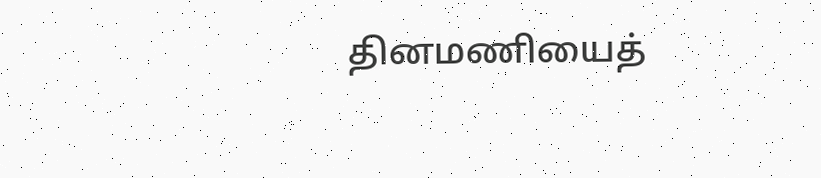தினமணியைத்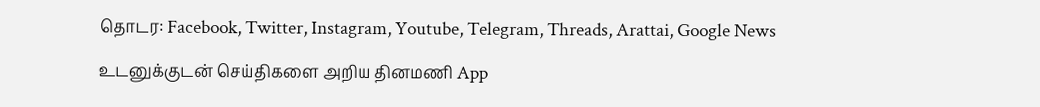தொடர: Facebook, Twitter, Instagram, Youtube, Telegram, Threads, Arattai, Google News

உடனுக்குடன் செய்திகளை அறிய தினமணி App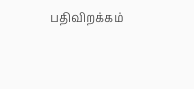பதிவிறக்கம்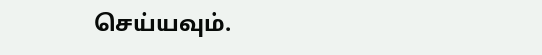செய்யவும்.